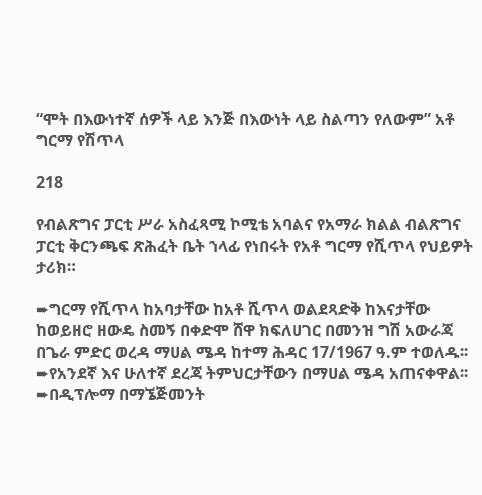“ሞት በእውነተኛ ሰዎች ላይ እንጅ በእውነት ላይ ስልጣን የለውም” አቶ ግርማ የሽጥላ

218

የብልጽግና ፓርቲ ሥራ አስፈጻሚ ኮሚቴ አባልና የአማራ ክልል ብልጽግና ፓርቲ ቅርንጫፍ ጽሕፈት ቤት ኀላፊ የነበሩት የአቶ ግርማ የሺጥላ የህይዎት ታሪክ።

➨ግርማ የሺጥላ ከአባታቸው ከአቶ ሺጥላ ወልደጻድቅ ከእናታቸው ከወይዘሮ ዘውዴ ስመኝ በቀድሞ ሸዋ ክፍለሀገር በመንዝ ግሽ አውራጃ በጌራ ምድር ወረዳ ማሀል ሜዳ ከተማ ሕዳር 17/1967 ዓ.ም ተወለዱ፡፡
➨የአንደኛ እና ሁለተኛ ደረጃ ትምህርታቸውን በማሀል ሜዳ አጠናቀዋል፡፡
➨በዲፕሎማ በማኜጅመንት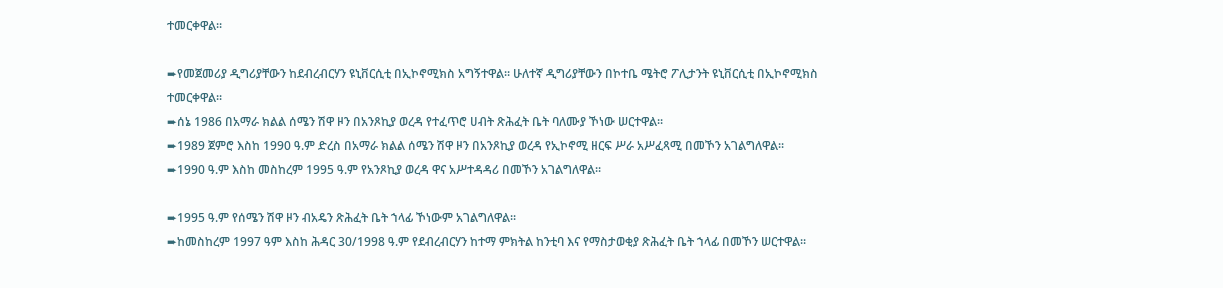ተመርቀዋል፡፡

➨የመጀመሪያ ዲግሪያቸውን ከደብረብርሃን ዩኒቨርሲቲ በኢኮኖሚክስ አግኝተዋል፡፡ ሁለተኛ ዲግሪያቸውን በኮተቤ ሜትሮ ፖሊታንት ዩኒቨርሲቲ በኢኮኖሚክስ ተመርቀዋል፡፡
➨ሰኔ 1986 በአማራ ክልል ሰሜን ሽዋ ዞን በአንጾኪያ ወረዳ የተፈጥሮ ሀብት ጽሕፈት ቤት ባለሙያ ኾነው ሠርተዋል፡፡
➨1989 ጀምሮ እስከ 1990 ዓ.ም ድረስ በአማራ ክልል ሰሜን ሽዋ ዞን በአንጾኪያ ወረዳ የኢኮኖሚ ዘርፍ ሥራ አሥፈጻሚ በመኾን አገልግለዋል፡፡
➨1990 ዓ.ም እስከ መስከረም 1995 ዓ.ም የአንጾኪያ ወረዳ ዋና አሥተዳዳሪ በመኾን አገልግለዋል፡፡

➨1995 ዓ.ም የሰሜን ሽዋ ዞን ብአዴን ጽሕፈት ቤት ኀላፊ ኾነውም አገልግለዋል፡፡
➨ከመስከረም 1997 ዓም እስከ ሕዳር 30/1998 ዓ.ም የደብረብርሃን ከተማ ምክትል ከንቲባ እና የማስታወቂያ ጽሕፈት ቤት ኀላፊ በመኾን ሠርተዋል፡፡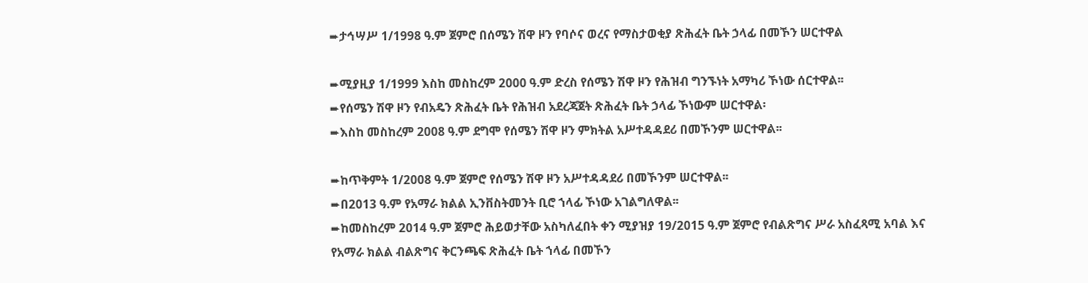➨ታኅሣሥ 1/1998 ዓ.ም ጀምሮ በሰሜን ሽዋ ዞን የባሶና ወረና የማስታወቂያ ጽሕፈት ቤት ኃላፊ በመኾን ሠርተዋል

➨ሚያዚያ 1/1999 እስከ መስከረም 2000 ዓ.ም ድረስ የሰሜን ሽዋ ዞን የሕዝብ ግንኙነት አማካሪ ኾነው ሰርተዋል፡፡
➨የሰሜን ሽዋ ዞን የብአዴን ጽሕፈት ቤት የሕዝብ አደረጃጀት ጽሕፈት ቤት ኃላፊ ኾነውም ሠርተዋል፡
➨እስከ መስከረም 2008 ዓ.ም ደግሞ የሰሜን ሽዋ ዞን ምክትል አሥተዳዳደሪ በመኾንም ሠርተዋል፡፡

➨ከጥቅምት 1/2008 ዓ.ም ጀምሮ የሰሜን ሽዋ ዞን አሥተዳዳደሪ በመኾንም ሠርተዋል፡፡
➨በ2013 ዓ.ም የአማራ ክልል ኢንቨስትመንት ቢሮ ኀላፊ ኾነው አገልግለዋል፡፡
➨ከመስከረም 2014 ዓ.ም ጀምሮ ሕይወታቸው አስካለፈበት ቀን ሚያዝያ 19/2015 ዓ.ም ጀምሮ የብልጽግና ሥራ አስፈጻሚ አባል እና የአማራ ክልል ብልጽግና ቅርንጫፍ ጽሕፈት ቤት ኀላፊ በመኾን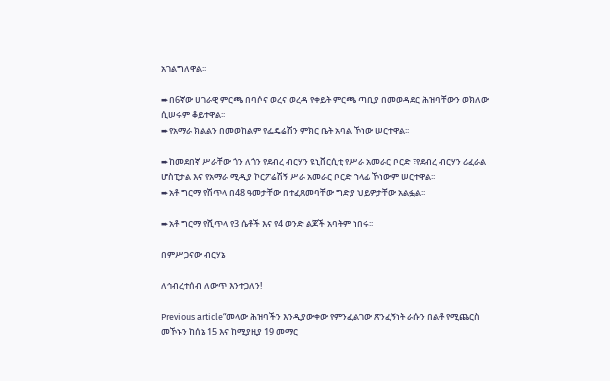አገልግለዋል፡፡

➨በ6ኛው ሀገራዊ ምርጫ በባሶና ወረና ወረዳ የቀይት ምርጫ ጣቢያ በመወዳደር ሕዝባቸውን ወክለው ሲሠሩም ቆይተዋል፡፡
➨የአማራ ክልልን በመወከልም የፌዴሬሽን ምክር ቤት አባል ኾነው ሠርተዋል፡፡

➨ከመደበኛ ሥራቸው ጎን ለጎን የደብረ ብርሃን ዩኒቨርሲቲ የሥራ አመራር ቦርድ ፣የደብረ ብርሃን ሪፈራል ሆስፒታል እና የአማራ ሚዲያ ኮርፖሬሽኝ ሥራ አመራር ቦርድ ኀላፊ ኾነውም ሠርተዋል፡፡
➨አቶ ግርማ የሽጥላ በ48 ዓመታቸው በተፈጸመባቸው ግድያ ህይዎታቸው አልፏል፡፡

➨አቶ ግርማ የሺጥላ የ3 ሴቶች እና የ4 ወንድ ልጆች አባትም ነበሩ፡፡

በምሥጋናው ብርሃኔ

ለኅብረተሰብ ለውጥ እንተጋለን!

Previous article“መላው ሕዝባችን እንዲያውቀው የምንፈልገው ጽንፈኝነት ራሱን በልቶ የሚጨርስ መኾኑን ከሰኔ 15 እና ከሚያዚያ 19 መማር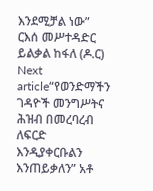እንደሚቻል ነው” ርእሰ መሥተዳድር ይልቃል ከፋለ (ዶ.ር)
Next article“የወንድማችን ገዳዮች መንግሥትና ሕዝብ በመረባረብ ለፍርድ እንዲያቀርቡልን እንጠይቃለን” አቶ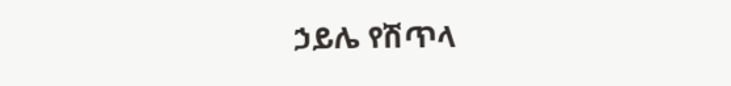ኃይሌ የሽጥላ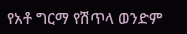የአቶ ግርማ የሽጥላ ወንድም